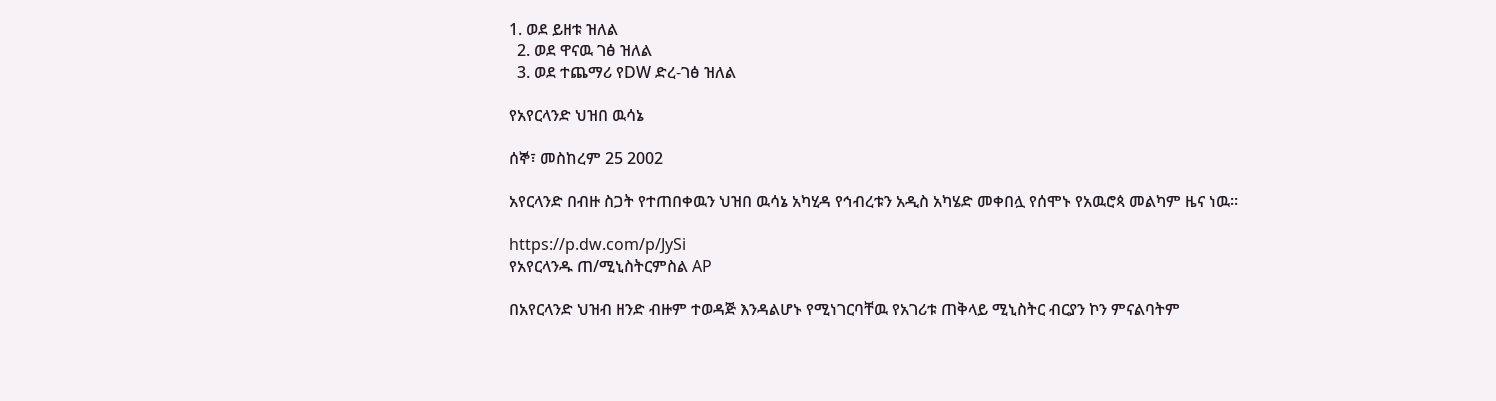1. ወደ ይዘቱ ዝለል
  2. ወደ ዋናዉ ገፅ ዝለል
  3. ወደ ተጨማሪ የDW ድረ-ገፅ ዝለል

የአየርላንድ ህዝበ ዉሳኔ

ሰኞ፣ መስከረም 25 2002

አየርላንድ በብዙ ስጋት የተጠበቀዉን ህዝበ ዉሳኔ አካሂዳ የኅብረቱን አዲስ አካሄድ መቀበሏ የሰሞኑ የአዉሮጳ መልካም ዜና ነዉ።

https://p.dw.com/p/JySi
የአየርላንዱ ጠ/ሚኒስትርምስል AP

በአየርላንድ ህዝብ ዘንድ ብዙም ተወዳጅ እንዳልሆኑ የሚነገርባቸዉ የአገሪቱ ጠቅላይ ሚኒስትር ብርያን ኮን ምናልባትም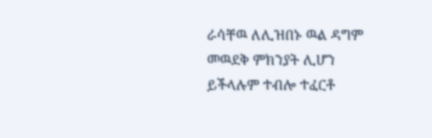ራሳቸዉ ለሊዝበኑ ዉል ዳግም መዉደቅ ምክንያት ሊሆን ይችላሉም ተብሎ ተፈርቶ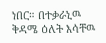ነበር። በተቃራኒዉ ቅዳሜ ዕለት እሳቸዉ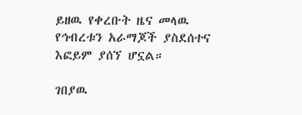ይዘዉ የቀረቡት ዜና መላዉ የኅብረቱን አራማጆች ያስደሰተና እፎይም ያሰኘ ሆኗል።

ገበያዉ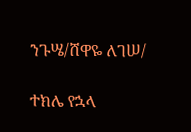ንጉሤ/ሸዋዬ ለገሠ/

ተክሌ የኋላ